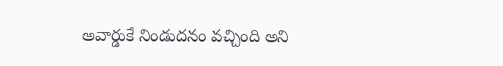అవార్డుకే నిండుదనం వచ్చింది అని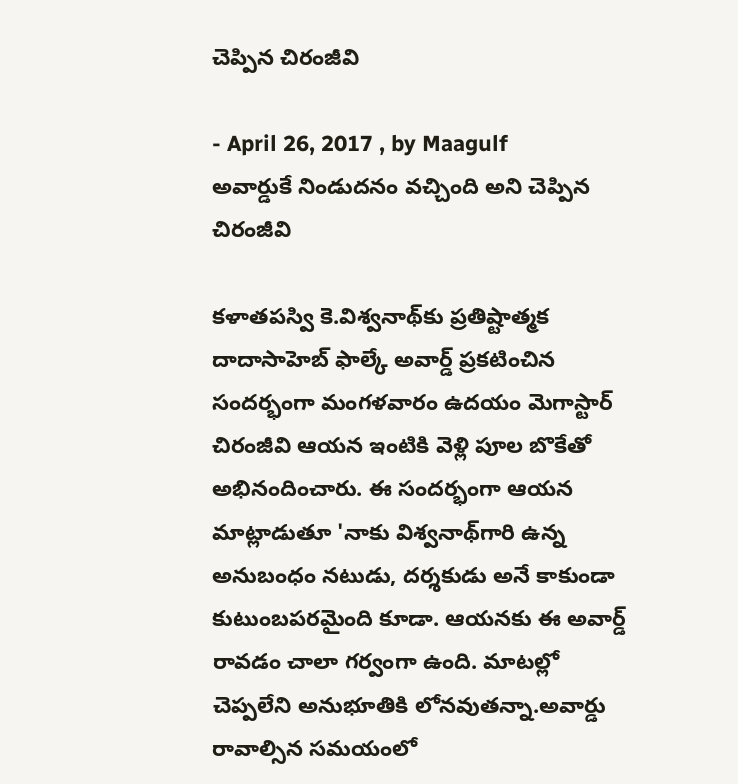చెప్పిన చిరంజీవి

- April 26, 2017 , by Maagulf
అవార్డుకే నిండుదనం వచ్చింది అని చెప్పిన చిరంజీవి

కళాతపస్వి కె.విశ్వనాథ్‌కు ప్రతిష్టాత్మక దాదాసాహెబ్‌ ఫాల్కే అవార్డ్‌ ప్రకటించిన సందర్భంగా మంగళవారం ఉదయం మెగాస్టార్‌ చిరంజీవి ఆయన ఇంటికి వెళ్లి పూల బొకేతో అభినందించారు. ఈ సందర్భంగా ఆయన మాట్లాడుతూ 'నాకు విశ్వనాథ్‌గారి ఉన్న అనుబంధం నటుడు, దర్శకుడు అనే కాకుండా కుటుంబపరమైంది కూడా. ఆయనకు ఈ అవార్డ్‌ రావడం చాలా గర్వంగా ఉంది. మాటల్లో చెప్పలేని అనుభూతికి లోనవుతన్నా.అవార్డు రావాల్సిన సమయంలో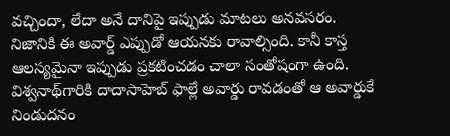వచ్చిందా, లేదా అనే దానిపై ఇప్పుడు మాటలు అనవసరం. నిజానికి ఈ అవార్డ్‌ ఎప్పుడో ఆయనకు రావాల్సింది. కానీ కాస్త ఆలస్యమైనా ఇప్పుడు ప్రకటించడం చాలా సంతోషంగా ఉంది. విశ్వనాథ్‌గారికి దాదాసాహెబ్‌ ఫాల్లే అవార్డు రావడంతో ఆ అవార్డుకే నిండుదనం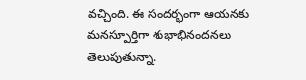వచ్చింది. ఈ సందర్భంగా ఆయనకు మనస్పూర్తిగా శుభాభినందనలు తెలుపుతున్నా.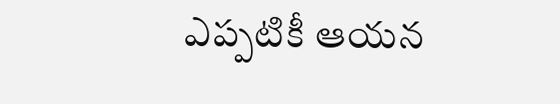ఎప్పటికీ ఆయన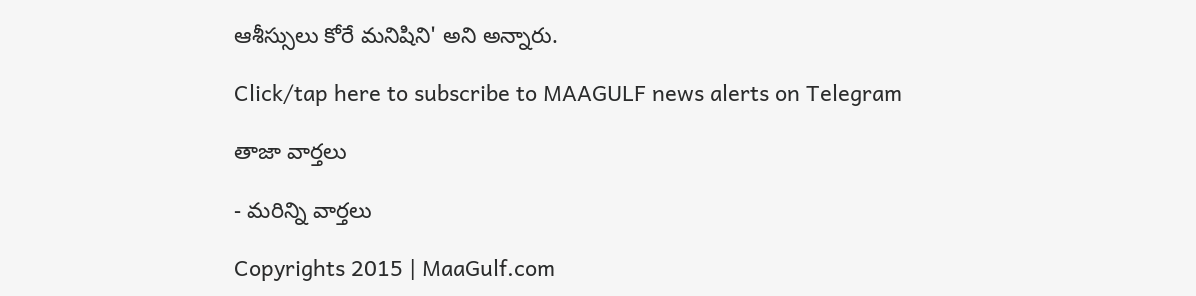ఆశీస్సులు కోరే మనిషిని' అని అన్నారు.

Click/tap here to subscribe to MAAGULF news alerts on Telegram

తాజా వార్తలు

- మరిన్ని వార్తలు

Copyrights 2015 | MaaGulf.com